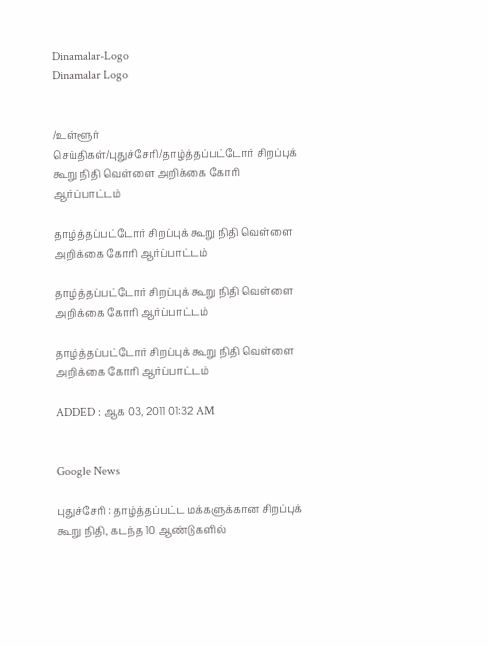Dinamalar-Logo
Dinamalar Logo


/உள்ளூர் செய்திகள்/புதுச்சேரி/தாழ்த்தப்பட்டோர் சிறப்புக் கூறு நிதி வெள்ளை அறிக்கை கோரி ஆர்ப்பாட்டம்

தாழ்த்தப்பட்டோர் சிறப்புக் கூறு நிதி வெள்ளை அறிக்கை கோரி ஆர்ப்பாட்டம்

தாழ்த்தப்பட்டோர் சிறப்புக் கூறு நிதி வெள்ளை அறிக்கை கோரி ஆர்ப்பாட்டம்

தாழ்த்தப்பட்டோர் சிறப்புக் கூறு நிதி வெள்ளை அறிக்கை கோரி ஆர்ப்பாட்டம்

ADDED : ஆக 03, 2011 01:32 AM


Google News

புதுச்சேரி : தாழ்த்தப்பட்ட மக்களுக்கான சிறப்புக் கூறு நிதி, கடந்த 10 ஆண்டுகளில்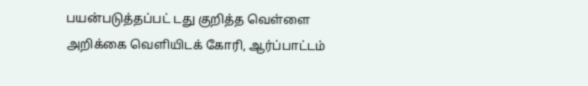பயன்படுத்தப்பட் டது குறித்த வெள்ளை அறிக்கை வெளியிடக் கோரி, ஆர்ப்பாட்டம்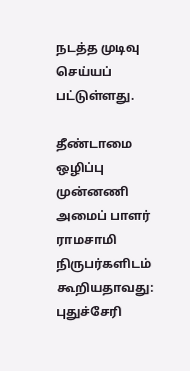நடத்த முடிவு செய்யப் பட்டுள்ளது.

தீண்டாமை ஒழிப்பு முன்னணி அமைப் பாளர் ராமசாமி நிருபர்களிடம் கூறியதாவது: புதுச்சேரி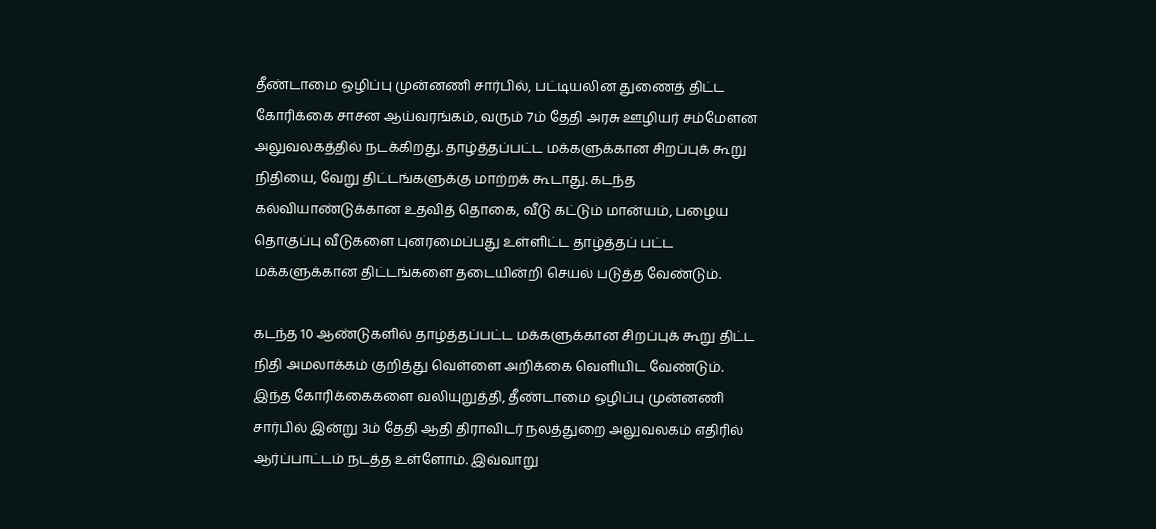தீண்டாமை ஒழிப்பு முன்னணி சார்பில், பட்டியலின துணைத் திட்ட கோரிக்கை சாசன ஆய்வரங்கம், வரும் 7ம் தேதி அரசு ஊழியர் சம்மேளன அலுவலகத்தில் நடக்கிறது. தாழ்த்தப்பட்ட மக்களுக்கான சிறப்புக் கூறு நிதியை, வேறு திட்டங்களுக்கு மாற்றக் கூடாது. கடந்த கல்வியாண்டுக்கான உதவித் தொகை, வீடு கட்டும் மான்யம், பழைய தொகுப்பு வீடுகளை புனரமைப்பது உள்ளிட்ட தாழ்த்தப் பட்ட மக்களுக்கான திட்டங்களை தடையின்றி செயல் படுத்த வேண்டும்.

கடந்த 10 ஆண்டுகளில் தாழ்த்தப்பட்ட மக்களுக்கான சிறப்புக் கூறு திட்ட நிதி அமலாக்கம் குறித்து வெள்ளை அறிக்கை வெளியிட வேண்டும். இந்த கோரிக்கைகளை வலியுறுத்தி, தீண்டாமை ஒழிப்பு முன்னணி சார்பில் இன்று 3ம் தேதி ஆதி திராவிடர் நலத்துறை அலுவலகம் எதிரில் ஆர்ப்பாட்டம் நடத்த உள்ளோம். இவ்வாறு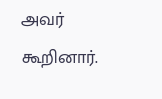அவர் கூறினார்.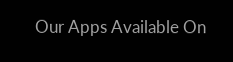Our Apps Available On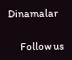Dinamalar

      Follow us